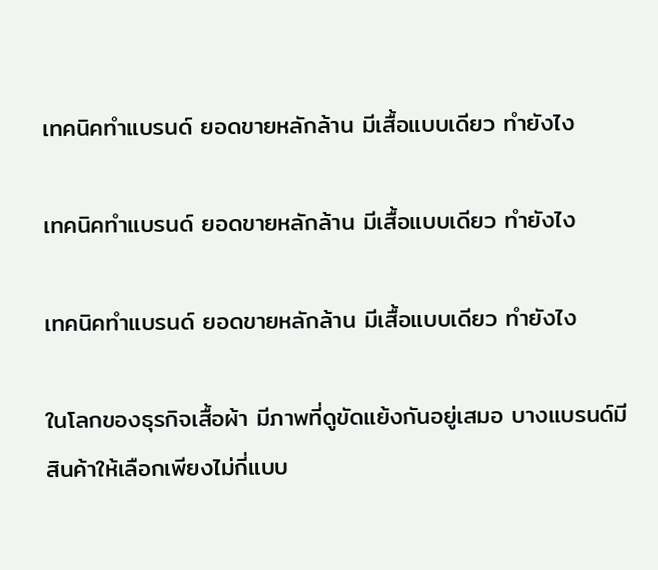เทคนิคทำแบรนด์ ยอดขายหลักล้าน มีเสื้อแบบเดียว ทำยังไง

เทคนิคทำแบรนด์ ยอดขายหลักล้าน มีเสื้อแบบเดียว ทำยังไง

เทคนิคทำแบรนด์ ยอดขายหลักล้าน มีเสื้อแบบเดียว ทำยังไง

ในโลกของธุรกิจเสื้อผ้า มีภาพที่ดูขัดแย้งกันอยู่เสมอ บางแบรนด์มีสินค้าให้เลือกเพียงไม่กี่แบบ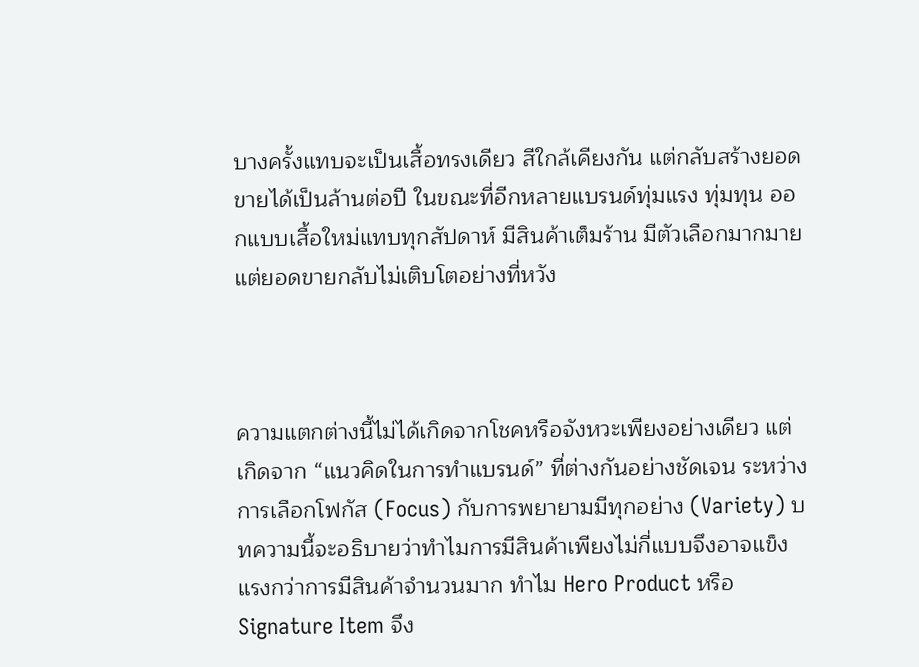บางครั้งแทบจะเป็นเสื้อทรงเดียว สีใกล้เคียงกัน แต่กลับสร้างยอดขายได้เป็นล้านต่อปี ในขณะที่อีกหลายแบรนด์ทุ่มแรง ทุ่มทุน ออกแบบเสื้อใหม่แทบทุกสัปดาห์ มีสินค้าเต็มร้าน มีตัวเลือกมากมาย แต่ยอดขายกลับไม่เติบโตอย่างที่หวัง



ความแตกต่างนี้ไม่ได้เกิดจากโชคหรือจังหวะเพียงอย่างเดียว แต่เกิดจาก “แนวคิดในการทำแบรนด์” ที่ต่างกันอย่างชัดเจน ระหว่างการเลือกโฟกัส (Focus) กับการพยายามมีทุกอย่าง (Variety) บทความนี้จะอธิบายว่าทำไมการมีสินค้าเพียงไม่กี่แบบจึงอาจแข็งแรงกว่าการมีสินค้าจำนวนมาก ทำไม Hero Product หรือ Signature Item จึง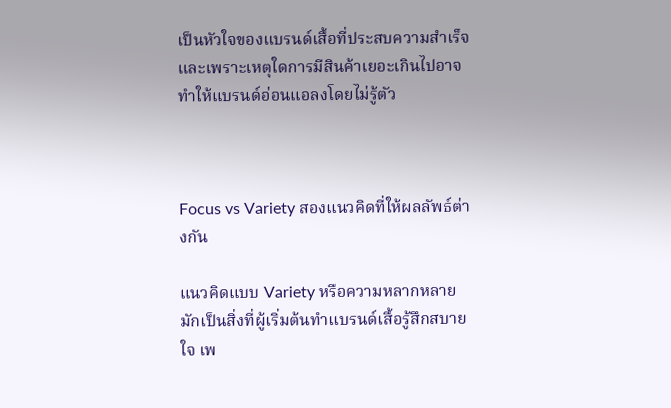เป็นหัวใจของแบรนด์เสื้อที่ประสบความสำเร็จ และเพราะเหตุใดการมีสินค้าเยอะเกินไปอาจทำให้แบรนด์อ่อนแอลงโดยไม่รู้ตัว



Focus vs Variety สองแนวคิดที่ให้ผลลัพธ์ต่างกัน

แนวคิดแบบ Variety หรือความหลากหลาย มักเป็นสิ่งที่ผู้เริ่มต้นทำแบรนด์เสื้อรู้สึกสบายใจ เพ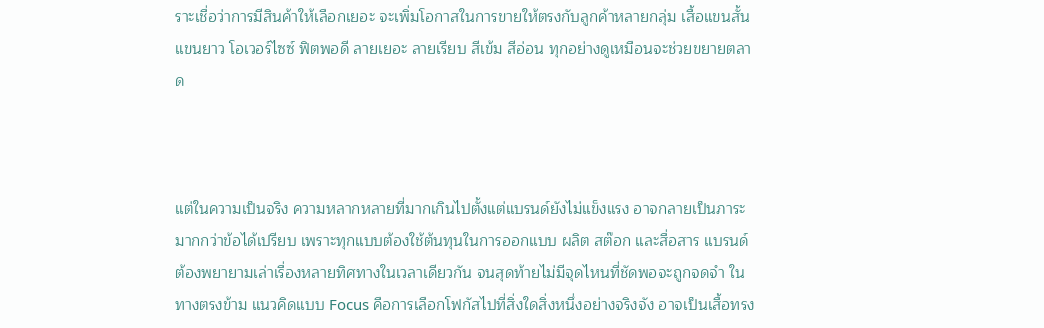ราะเชื่อว่าการมีสินค้าให้เลือกเยอะ จะเพิ่มโอกาสในการขายให้ตรงกับลูกค้าหลายกลุ่ม เสื้อแขนสั้น แขนยาว โอเวอร์ไซซ์ ฟิตพอดี ลายเยอะ ลายเรียบ สีเข้ม สีอ่อน ทุกอย่างดูเหมือนจะช่วยขยายตลาด



แต่ในความเป็นจริง ความหลากหลายที่มากเกินไปตั้งแต่แบรนด์ยังไม่แข็งแรง อาจกลายเป็นภาระมากกว่าข้อได้เปรียบ เพราะทุกแบบต้องใช้ต้นทุนในการออกแบบ ผลิต สต๊อก และสื่อสาร แบรนด์ต้องพยายามเล่าเรื่องหลายทิศทางในเวลาเดียวกัน จนสุดท้ายไม่มีจุดไหนที่ชัดพอจะถูกจดจำ ในทางตรงข้าม แนวคิดแบบ Focus คือการเลือกโฟกัสไปที่สิ่งใดสิ่งหนึ่งอย่างจริงจัง อาจเป็นเสื้อทรง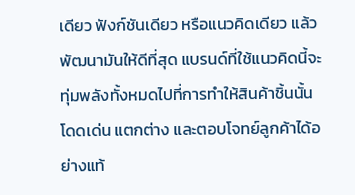เดียว ฟังก์ชันเดียว หรือแนวคิดเดียว แล้วพัฒนามันให้ดีที่สุด แบรนด์ที่ใช้แนวคิดนี้จะทุ่มพลังทั้งหมดไปที่การทำให้สินค้าชิ้นนั้นโดดเด่น แตกต่าง และตอบโจทย์ลูกค้าได้อย่างแท้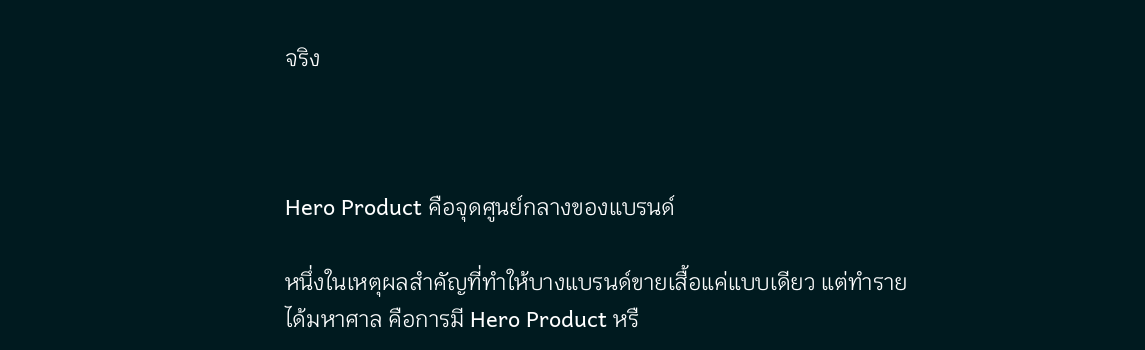จริง



Hero Product คือจุดศูนย์กลางของแบรนด์

หนึ่งในเหตุผลสำคัญที่ทำให้บางแบรนด์ขายเสื้อแค่แบบเดียว แต่ทำรายได้มหาศาล คือการมี Hero Product หรื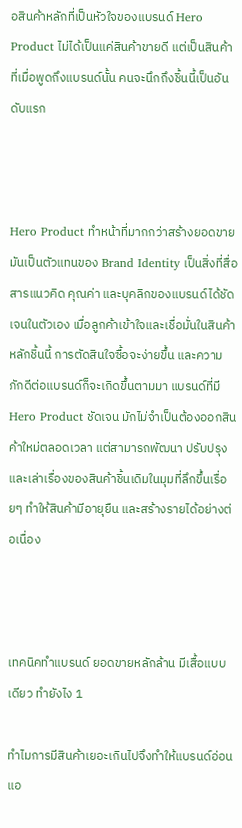อสินค้าหลักที่เป็นหัวใจของแบรนด์ Hero Product ไม่ได้เป็นแค่สินค้าขายดี แต่เป็นสินค้าที่เมื่อพูดถึงแบรนด์นั้น คนจะนึกถึงชิ้นนี้เป็นอันดับแรก



Hero Product ทำหน้าที่มากกว่าสร้างยอดขาย มันเป็นตัวแทนของ Brand Identity เป็นสิ่งที่สื่อสารแนวคิด คุณค่า และบุคลิกของแบรนด์ได้ชัดเจนในตัวเอง เมื่อลูกค้าเข้าใจและเชื่อมั่นในสินค้าหลักชิ้นนี้ การตัดสินใจซื้อจะง่ายขึ้น และความภักดีต่อแบรนด์ก็จะเกิดขึ้นตามมา แบรนด์ที่มี Hero Product ชัดเจน มักไม่จำเป็นต้องออกสินค้าใหม่ตลอดเวลา แต่สามารถพัฒนา ปรับปรุง และเล่าเรื่องของสินค้าชิ้นเดิมในมุมที่ลึกขึ้นเรื่อยๆ ทำให้สินค้ามีอายุยืน และสร้างรายได้อย่างต่อเนื่อง



เทคนิคทำแบรนด์ ยอดขายหลักล้าน มีเสื้อแบบเดียว ทำยังไง 1

ทำไมการมีสินค้าเยอะเกินไปจึงทำให้แบรนด์อ่อนแอ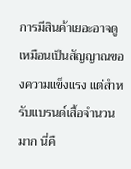การมีสินค้าเยอะอาจดูเหมือนเป็นสัญญาณของความแข็งแรง แต่สำหรับแบรนด์เสื้อจำนวนมาก นี่คื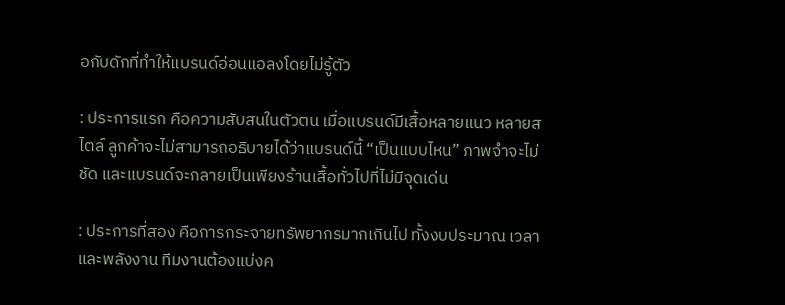อกับดักที่ทำให้แบรนด์อ่อนแอลงโดยไม่รู้ตัว

: ประการแรก คือความสับสนในตัวตน เมื่อแบรนด์มีเสื้อหลายแนว หลายสไตล์ ลูกค้าจะไม่สามารถอธิบายได้ว่าแบรนด์นี้ “เป็นแบบไหน” ภาพจำจะไม่ชัด และแบรนด์จะกลายเป็นเพียงร้านเสื้อทั่วไปที่ไม่มีจุดเด่น

: ประการที่สอง คือการกระจายทรัพยากรมากเกินไป ทั้งงบประมาณ เวลา และพลังงาน ทีมงานต้องแบ่งค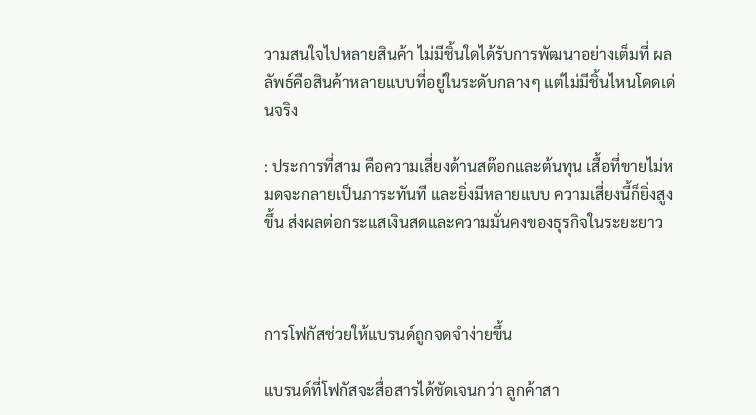วามสนใจไปหลายสินค้า ไม่มีชิ้นใดได้รับการพัฒนาอย่างเต็มที่ ผลลัพธ์คือสินค้าหลายแบบที่อยู่ในระดับกลางๆ แต่ไม่มีชิ้นไหนโดดเด่นจริง

: ประการที่สาม คือความเสี่ยงด้านสต๊อกและต้นทุน เสื้อที่ขายไม่หมดจะกลายเป็นภาระทันที และยิ่งมีหลายแบบ ความเสี่ยงนี้ก็ยิ่งสูงขึ้น ส่งผลต่อกระแสเงินสดและความมั่นคงของธุรกิจในระยะยาว



การโฟกัสช่วยให้แบรนด์ถูกจดจำง่ายขึ้น

แบรนด์ที่โฟกัสจะสื่อสารได้ชัดเจนกว่า ลูกค้าสา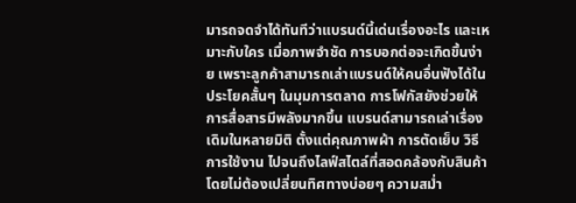มารถจดจำได้ทันทีว่าแบรนด์นี้เด่นเรื่องอะไร และเหมาะกับใคร เมื่อภาพจำชัด การบอกต่อจะเกิดขึ้นง่าย เพราะลูกค้าสามารถเล่าแบรนด์ให้คนอื่นฟังได้ในประโยคสั้นๆ ในมุมการตลาด การโฟกัสยังช่วยให้การสื่อสารมีพลังมากขึ้น แบรนด์สามารถเล่าเรื่องเดิมในหลายมิติ ตั้งแต่คุณภาพผ้า การตัดเย็บ วิธีการใช้งาน ไปจนถึงไลฟ์สไตล์ที่สอดคล้องกับสินค้า โดยไม่ต้องเปลี่ยนทิศทางบ่อยๆ ความสม่ำ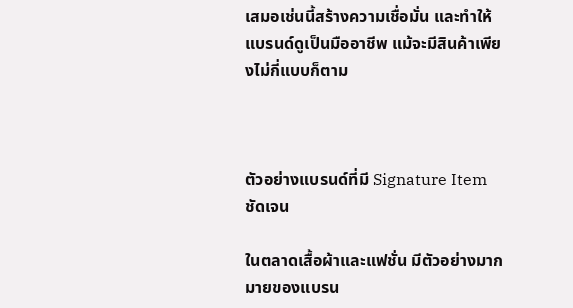เสมอเช่นนี้สร้างความเชื่อมั่น และทำให้แบรนด์ดูเป็นมืออาชีพ แม้จะมีสินค้าเพียงไม่กี่แบบก็ตาม



ตัวอย่างแบรนด์ที่มี Signature Item ชัดเจน

ในตลาดเสื้อผ้าและแฟชั่น มีตัวอย่างมากมายของแบรน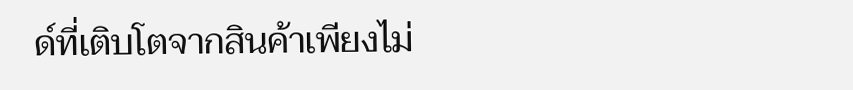ด์ที่เติบโตจากสินค้าเพียงไม่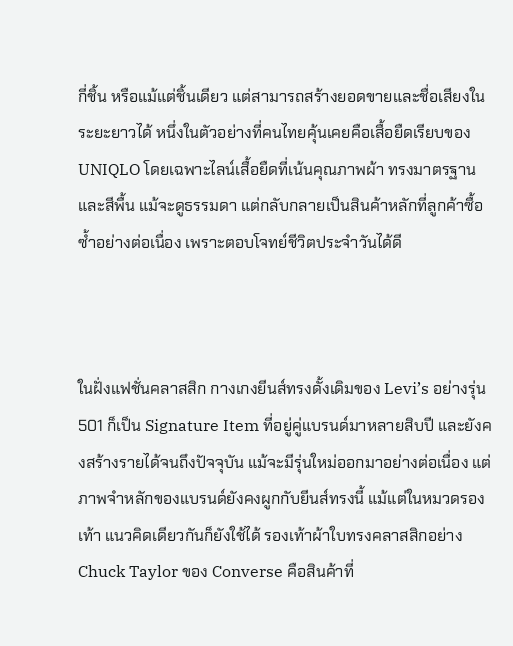กี่ชิ้น หรือแม้แต่ชิ้นเดียว แต่สามารถสร้างยอดขายและชื่อเสียงในระยะยาวได้ หนึ่งในตัวอย่างที่คนไทยคุ้นเคยคือเสื้อยืดเรียบของ UNIQLO โดยเฉพาะไลน์เสื้อยืดที่เน้นคุณภาพผ้า ทรงมาตรฐาน และสีพื้น แม้จะดูธรรมดา แต่กลับกลายเป็นสินค้าหลักที่ลูกค้าซื้อซ้ำอย่างต่อเนื่อง เพราะตอบโจทย์ชีวิตประจำวันได้ดี



ในฝั่งแฟชั่นคลาสสิก กางเกงยีนส์ทรงดั้งเดิมของ Levi’s อย่างรุ่น 501 ก็เป็น Signature Item ที่อยู่คู่แบรนด์มาหลายสิบปี และยังคงสร้างรายได้จนถึงปัจจุบัน แม้จะมีรุ่นใหม่ออกมาอย่างต่อเนื่อง แต่ภาพจำหลักของแบรนด์ยังคงผูกกับยีนส์ทรงนี้ แม้แต่ในหมวดรองเท้า แนวคิดเดียวกันก็ยังใช้ได้ รองเท้าผ้าใบทรงคลาสสิกอย่าง Chuck Taylor ของ Converse คือสินค้าที่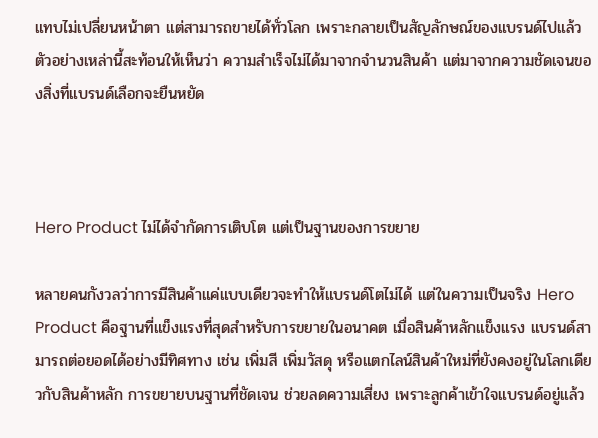แทบไม่เปลี่ยนหน้าตา แต่สามารถขายได้ทั่วโลก เพราะกลายเป็นสัญลักษณ์ของแบรนด์ไปแล้ว ตัวอย่างเหล่านี้สะท้อนให้เห็นว่า ความสำเร็จไม่ได้มาจากจำนวนสินค้า แต่มาจากความชัดเจนของสิ่งที่แบรนด์เลือกจะยืนหยัด



Hero Product ไม่ได้จำกัดการเติบโต แต่เป็นฐานของการขยาย

หลายคนกังวลว่าการมีสินค้าแค่แบบเดียวจะทำให้แบรนด์โตไม่ได้ แต่ในความเป็นจริง Hero Product คือฐานที่แข็งแรงที่สุดสำหรับการขยายในอนาคต เมื่อสินค้าหลักแข็งแรง แบรนด์สามารถต่อยอดได้อย่างมีทิศทาง เช่น เพิ่มสี เพิ่มวัสดุ หรือแตกไลน์สินค้าใหม่ที่ยังคงอยู่ในโลกเดียวกับสินค้าหลัก การขยายบนฐานที่ชัดเจน ช่วยลดความเสี่ยง เพราะลูกค้าเข้าใจแบรนด์อยู่แล้ว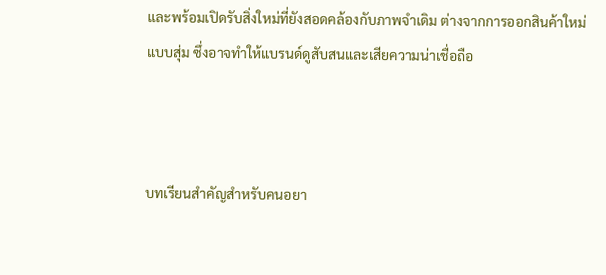และพร้อมเปิดรับสิ่งใหม่ที่ยังสอดคล้องกับภาพจำเดิม ต่างจากการออกสินค้าใหม่แบบสุ่ม ซึ่งอาจทำให้แบรนด์ดูสับสนและเสียความน่าเชื่อถือ



บทเรียนสำคัญสำหรับคนอยา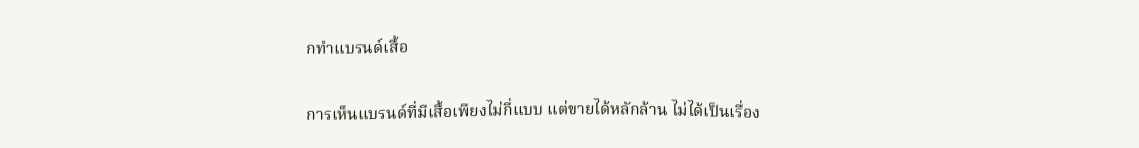กทำแบรนด์เสื้อ

การเห็นแบรนด์ที่มีเสื้อเพียงไม่กี่แบบ แต่ขายได้หลักล้าน ไม่ได้เป็นเรื่อง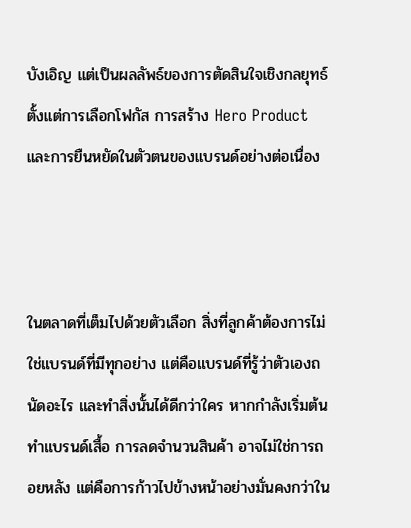บังเอิญ แต่เป็นผลลัพธ์ของการตัดสินใจเชิงกลยุทธ์ ตั้งแต่การเลือกโฟกัส การสร้าง Hero Product และการยืนหยัดในตัวตนของแบรนด์อย่างต่อเนื่อง



ในตลาดที่เต็มไปด้วยตัวเลือก สิ่งที่ลูกค้าต้องการไม่ใช่แบรนด์ที่มีทุกอย่าง แต่คือแบรนด์ที่รู้ว่าตัวเองถนัดอะไร และทำสิ่งนั้นได้ดีกว่าใคร หากกำลังเริ่มต้นทำแบรนด์เสื้อ การลดจำนวนสินค้า อาจไม่ใช่การถอยหลัง แต่คือการก้าวไปข้างหน้าอย่างมั่นคงกว่าใน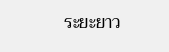ระยะยาว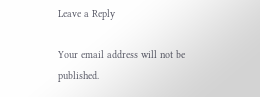Leave a Reply

Your email address will not be published.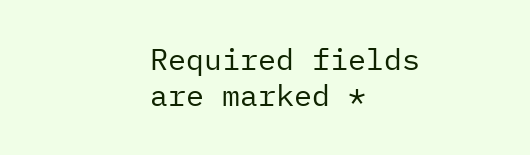Required fields are marked *